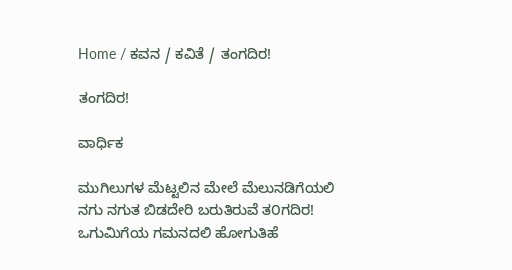Home / ಕವನ / ಕವಿತೆ / ತಂಗದಿರ!

ತಂಗದಿರ!

ವಾರ್ಧಿಕ

ಮುಗಿಲುಗಳ ಮೆಟ್ಟಲಿನ ಮೇಲೆ ಮೆಲುನಡಿಗೆಯಲಿ
ನಗು ನಗುತ ಬಿಡದೇರಿ ಬರುತಿರುವೆ ತ೦ಗದಿರ!
ಒಗುಮಿಗೆಯ ಗಮನದಲಿ ಹೋಗುತಿಹೆ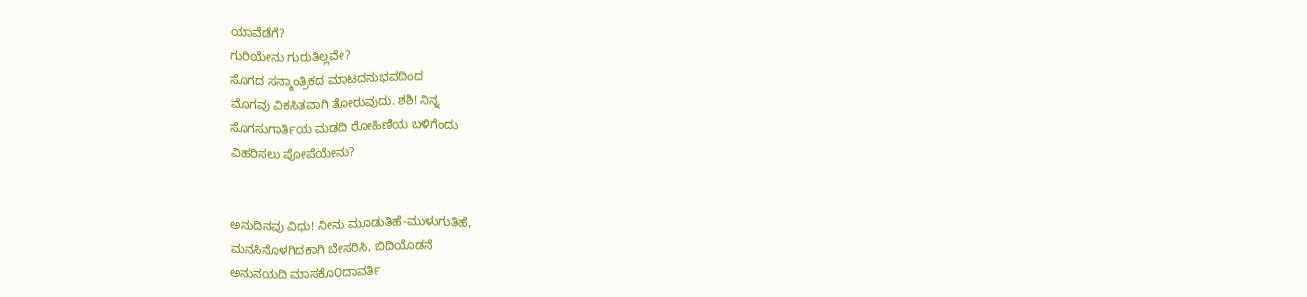ಯಾವೆಡೆಗೆ?
ಗುರಿಯೇನು ಗುರುತಿಲ್ಲವೇ?
ಸೊಗದ ಸನ್ಮಾಂತ್ರಿಕದ ಮಾಟದನುಭವದಿಂದ
ಮೊಗವು ವಿಕಸಿತವಾಗಿ ತೋರುವುದು. ಶಶಿ! ನಿನ್ನ
ಸೊಗಸುಗಾರ್ತಿಯ ಮಡದಿ ರೋಹಿಣಿಯ ಬಳಿಗೆಂದು
ವಿಹರಿಸಲು ಪೋಪೆಯೇನು?


ಅನುದಿನವು ವಿಧು! ನೀನು ಮೂಡುತಿಹೆ-ಮುಳುಗುತಿಹೆ,
ಮನಸಿನೊಳಗಿದಕಾಗಿ ಬೇಸರಿಸಿ, ಬಿದಿಯೊಡನೆ
ಅನುನಯದಿ ಮಾಸಕೊ೦ದಾವರ್ತಿ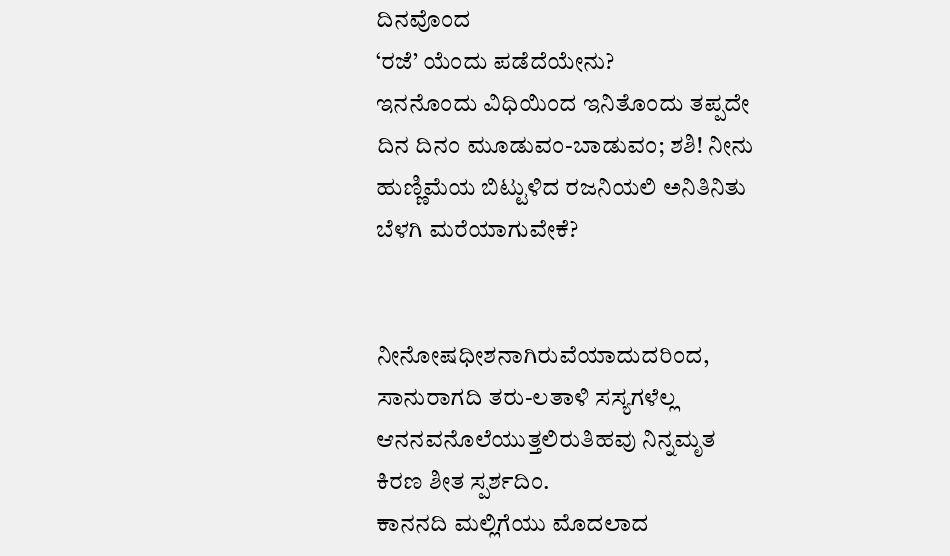ದಿನವೊಂದ
‘ರಜೆ’ ಯೆಂದು ಪಡೆದೆಯೇನು?
ಇನನೊಂದು ವಿಧಿಯಿಂದ ಇನಿತೊಂದು ತಪ್ಪದೇ
ದಿನ ದಿನಂ ಮೂಡುವಂ-ಬಾಡುವಂ; ಶಶಿ! ನೀನು
ಹುಣ್ಣಿಮೆಯ ಬಿಟ್ಟುಳಿದ ರಜನಿಯಲಿ ಅನಿತಿನಿತು
ಬೆಳಗಿ ಮರೆಯಾಗುವೇಕೆ?


ನೀನೋಷಧೀಶನಾಗಿರುವೆಯಾದುದರಿಂದ,
ಸಾನುರಾಗದಿ ತರು-ಲತಾಳಿ ಸಸ್ಯಗಳೆಲ್ಲ
ಆನನವನೊಲೆಯುತ್ತಲಿರುತಿಹವು ನಿನ್ನಮೃತ
ಕಿರಣ ಶೀತ ಸ್ಪರ್ಶದಿಂ.
ಕಾನನದಿ ಮಲ್ಲಿಗೆಯು ಮೊದಲಾದ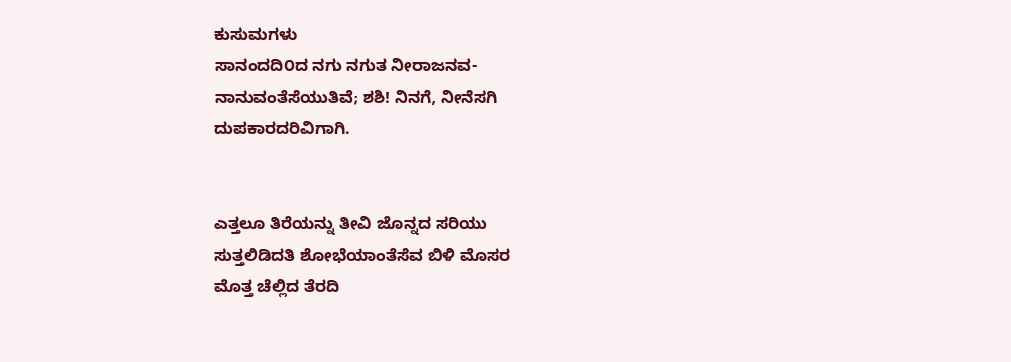ಕುಸುಮಗಳು
ಸಾನಂದದಿ೦ದ ನಗು ನಗುತ ನೀರಾಜನವ-
ನಾನುವಂತೆಸೆಯುತಿವೆ; ಶಶಿ! ನಿನಗೆ, ನೀನೆಸಗಿ
ದುಪಕಾರದರಿವಿಗಾಗಿ.


ಎತ್ತಲೂ ತಿರೆಯನ್ನು ತೀವಿ ಜೊನ್ನದ ಸರಿಯು
ಸುತ್ತಲಿಡಿದತಿ ಶೋಭೆಯಾಂತೆಸೆವ ಬಿಳಿ ಮೊಸರ
ಮೊತ್ತ ಚೆಲ್ಲಿದ ತೆರದಿ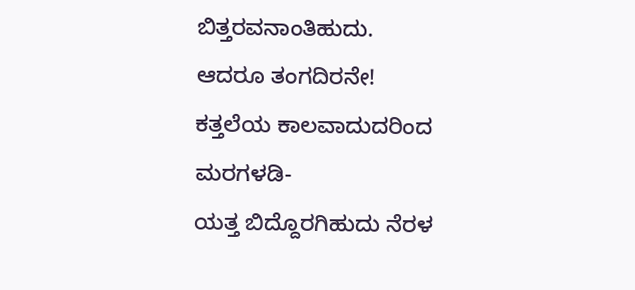ಬಿತ್ತರವನಾಂತಿಹುದು.
ಆದರೂ ತಂಗದಿರನೇ!
ಕತ್ತಲೆಯ ಕಾಲವಾದುದರಿಂದ ಮರಗಳಡಿ-
ಯತ್ತ ಬಿದ್ದೊರಗಿಹುದು ನೆರಳ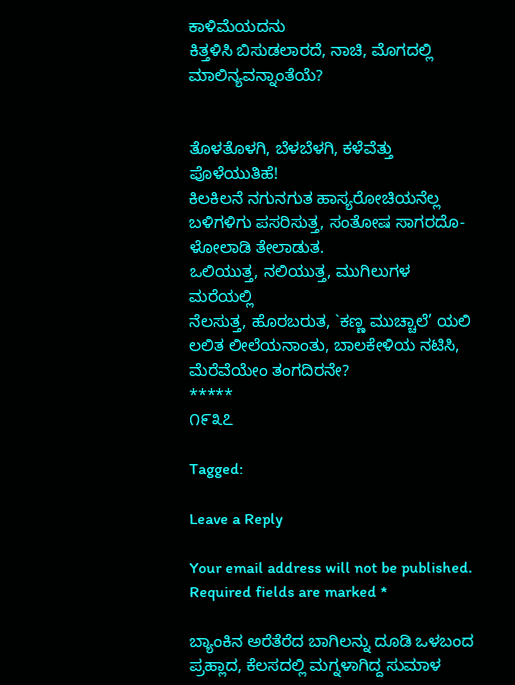ಕಾಳಿಮೆಯದನು
ಕಿತ್ತಳಿಸಿ ಬಿಸುಡಲಾರದೆ, ನಾಚಿ, ಮೊಗದಲ್ಲಿ
ಮಾಲಿನ್ಯವನ್ನಾಂತೆಯೆ?


ತೊಳತೊಳಗಿ, ಬೆಳಬೆಳಗಿ, ಕಳೆವೆತ್ತು ಪೊಳೆಯುತಿಹೆ!
ಕಿಲಕಿಲನೆ ನಗುನಗುತ ಹಾಸ್ಯರೋಚಿಯನೆಲ್ಲ
ಬಳಿಗಳಿಗು ಪಸರಿಸುತ್ತ, ಸಂತೋಷ ಸಾಗರದೊ-
ಳೋಲಾಡಿ ತೇಲಾಡುತ.
ಒಲಿಯುತ್ತ, ನಲಿಯುತ್ತ, ಮುಗಿಲುಗಳ ಮರೆಯಲ್ಲಿ
ನೆಲಸುತ್ತ, ಹೊರಬರುತ, `ಕಣ್ಣ ಮುಚ್ಚಾಲೆ’ ಯಲಿ
ಲಲಿತ ಲೀಲೆಯನಾಂತು, ಬಾಲಕೇಳಿಯ ನಟಿಸಿ,
ಮೆರೆವೆಯೇಂ ತಂಗದಿರನೇ?
*****
೧೯೩೭

Tagged:

Leave a Reply

Your email address will not be published. Required fields are marked *

ಬ್ಯಾಂಕಿನ ಅರೆತೆರೆದ ಬಾಗಿಲನ್ನು ದೂಡಿ ಒಳಬಂದ ಪ್ರಹ್ಲಾದ, ಕೆಲಸದಲ್ಲಿ ಮಗ್ನಳಾಗಿದ್ದ ಸುಮಾಳ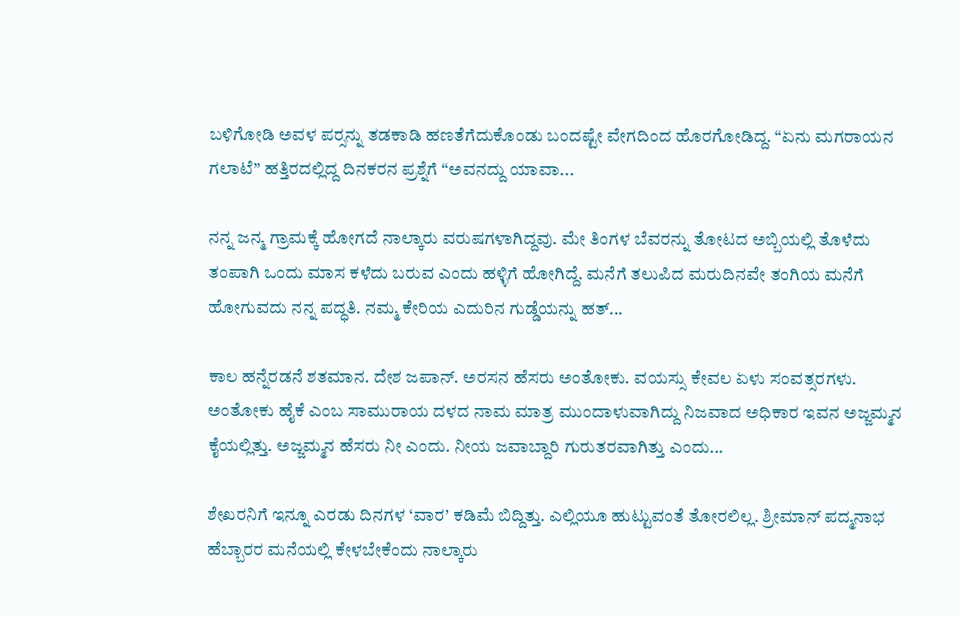ಬಳಿಗೋಡಿ ಅವಳ ಪರ್‍ಸನ್ನು ತಡಕಾಡಿ ಹಣತೆಗೆದುಕೊಂಡು ಬಂದಷ್ಟೇ ವೇಗದಿಂದ ಹೊರಗೋಡಿದ್ದ. “ಏನು ಮಗರಾಯನ ಗಲಾಟೆ” ಹತ್ತಿರದಲ್ಲಿದ್ದ ದಿನಕರನ ಪ್ರಶ್ನೆಗೆ “ಅವನದ್ದು ಯಾವಾ...

ನನ್ನ ಜನ್ಮ ಗ್ರಾಮಕ್ಕೆ ಹೋಗದೆ ನಾಲ್ಕಾರು ವರುಷಗಳಾಗಿದ್ದವು. ಮೇ ತಿಂಗಳ ಬೆವರನ್ನು ತೋಟದ ಅಬ್ಬಿಯಲ್ಲಿ ತೊಳೆದು ತಂಪಾಗಿ ಒಂದು ಮಾಸ ಕಳೆದು ಬರುವ ಎಂದು ಹಳ್ಳಿಗೆ ಹೋಗಿದ್ದೆ. ಮನೆಗೆ ತಲುಪಿದ ಮರುದಿನವೇ ತಂಗಿಯ ಮನೆಗೆ ಹೋಗುವದು ನನ್ನ ಪದ್ಧತಿ. ನಮ್ಮ ಕೇರಿಯ ಎದುರಿನ ಗುಡ್ಡೆಯನ್ನು ಹತ್...

ಕಾಲ ಹನ್ನೆರಡನೆ ಶತಮಾನ. ದೇಶ ಜಪಾನ್. ಅರಸನ ಹೆಸರು ಅಂತೋಕು. ವಯಸ್ಸು ಕೇವಲ ಏಳು ಸಂವತ್ಸರಗಳು. ಅಂತೋಕು ಹೈಕೆ ಎಂಬ ಸಾಮುರಾಯ ದಳದ ನಾಮ ಮಾತ್ರ ಮುಂದಾಳುವಾಗಿದ್ದು ನಿಜವಾದ ಅಧಿಕಾರ ಇವನ ಅಜ್ಜಮ್ಮನ ಕೈಯಲ್ಲಿತ್ತು. ಅಜ್ಜಮ್ಮನ ಹೆಸರು ನೀ ಎಂದು. ನೀಯ ಜವಾಬ್ದಾರಿ ಗುರುತರವಾಗಿತ್ತು ಎಂದು...

ಶೇಖರನಿಗೆ ಇನ್ನೂ ಎರಡು ದಿನಗಳ ‘ವಾರ’ ಕಡಿಮೆ ಬಿದ್ದಿತ್ತು. ಎಲ್ಲಿಯೂ ಹುಟ್ಟುವಂತೆ ತೋರಲಿಲ್ಲ. ಶ್ರೀಮಾನ್ ಪದ್ಮನಾಭ ಹೆಬ್ಬಾರರ ಮನೆಯಲ್ಲಿ ಕೇಳಬೇಕೆಂದು ನಾಲ್ಕಾರು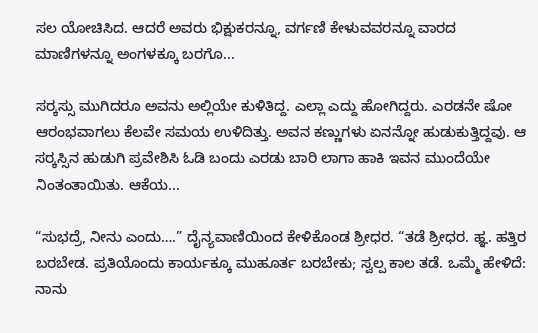ಸಲ ಯೋಚಿಸಿದ. ಆದರೆ ಅವರು ಭಿಕ್ಷುಕರನ್ನೂ, ವರ್ಗಣಿ ಕೇಳುವವರನ್ನೂ ವಾರದ ಮಾಣಿಗಳನ್ನೂ ಅಂಗಳಕ್ಕೂ ಬರಗೊ...

ಸರ್‍ಕಸ್ಸು ಮುಗಿದರೂ ಅವನು ಅಲ್ಲಿಯೇ ಕುಳಿತಿದ್ದ. ಎಲ್ಲಾ ಎದ್ದು ಹೋಗಿದ್ದರು. ಎರಡನೇ ಷೋ ಆರಂಭವಾಗಲು ಕೆಲವೇ ಸಮಯ ಉಳಿದಿತ್ತು. ಅವನ ಕಣ್ಣುಗಳು ಏನನ್ನೋ ಹುಡುಕುತ್ತಿದ್ದವು. ಆ ಸರ್‍ಕಸ್ಸಿನ ಹುಡುಗಿ ಪ್ರವೇಶಿಸಿ ಓಡಿ ಬಂದು ಎರಡು ಬಾರಿ ಲಾಗಾ ಹಾಕಿ ಇವನ ಮುಂದೆಯೇ ನಿಂತಂತಾಯಿತು. ಆಕೆಯ...

“ಸುಭದ್ರೆ, ನೀನು ಎಂದು….” ದೈನ್ಯವಾಣಿಯಿಂದ ಕೇಳಿಕೊಂಡ ಶ್ರೀಧರ. “ತಡೆ ಶ್ರೀಧರ. ಹ್ಞ. ಹತ್ತಿರ ಬರಬೇಡ. ಪ್ರತಿಯೊಂದು ಕಾರ್ಯಕ್ಕೂ ಮುಹೂರ್ತ ಬರಬೇಕು; ಸ್ವಲ್ಪ ಕಾಲ ತಡೆ. ಒಮ್ಮೆ ಹೇಳಿದೆ: ನಾನು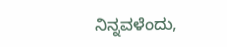ನಿನ್ನವಳೆಂದು,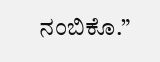ನಂಬಿಕೊ.”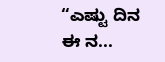“ಎಷ್ಟು ದಿನ ಈ ನ...